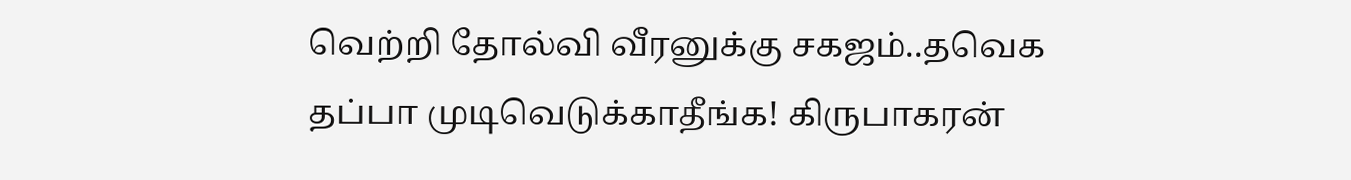வெற்றி தோல்வி வீரனுக்கு சகஜம்..தவெக தப்பா முடிவெடுக்காதீங்க! கிருபாகரன்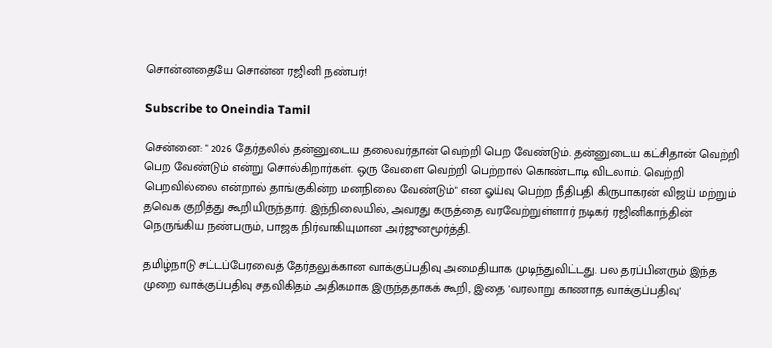சொன்னதையே சொன்ன ரஜினி நண்பர்!

Subscribe to Oneindia Tamil

சென்னை: " 2026 தேர்தலில் தன்னுடைய தலைவர்தான் வெற்றி பெற வேண்டும். தன்னுடைய கட்சிதான் வெற்றி பெற வேண்டும் என்று சொல்கிறார்கள். ஒரு வேளை வெற்றி பெற்றால் கொண்டாடி விடலாம். வெற்றி பெறவில்லை என்றால் தாங்குகின்ற மனநிலை வேண்டும்" என ஓய்வு பெற்ற நீதிபதி கிருபாகரன் விஜய் மற்றும் தவெக குறித்து கூறியிருந்தார். இந்நிலையில், அவரது கருத்தை வரவேற்றுள்ளார் நடிகர் ரஜினிகாந்தின் நெருங்கிய நண்பரும், பாஜக நிர்வாகியுமான அர்ஜுனமூர்த்தி.

தமிழ்நாடு சட்டப்பேரவைத் தேர்தலுக்கான வாக்குப்பதிவு அமைதியாக முடிந்துவிட்டது. பல தரப்பினரும் இந்த முறை வாக்குப்பதிவு சதவிகிதம் அதிகமாக இருந்ததாகக் கூறி, இதை 'வரலாறு காணாத வாக்குப்பதிவு'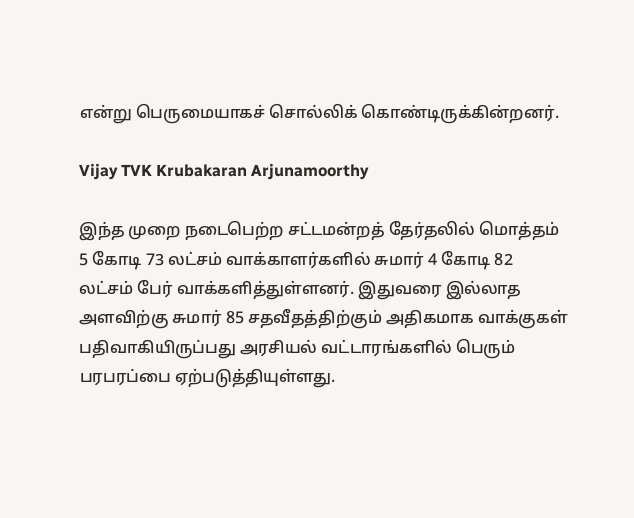என்று பெருமையாகச் சொல்லிக் கொண்டிருக்கின்றனர்.

Vijay TVK Krubakaran Arjunamoorthy

இந்த முறை நடைபெற்ற சட்டமன்றத் தேர்தலில் மொத்தம் 5 கோடி 73 லட்சம் வாக்காளர்களில் சுமார் 4 கோடி 82 லட்சம் பேர் வாக்களித்துள்ளனர். இதுவரை இல்லாத அளவிற்கு சுமார் 85 சதவீதத்திற்கும் அதிகமாக வாக்குகள் பதிவாகியிருப்பது அரசியல் வட்டாரங்களில் பெரும் பரபரப்பை ஏற்படுத்தியுள்ளது.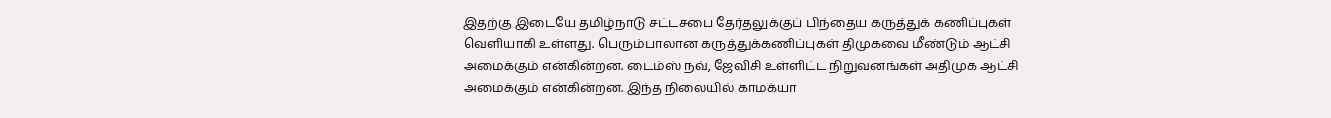இதற்கு இடையே தமிழ்நாடு சட்டசபை தேர்தலுக்குப் பிந்தைய கருத்துக் கணிப்புகள் வெளியாகி உள்ளது. பெரும்பாலான கருத்துக்கணிப்புகள் திமுகவை மீண்டும் ஆட்சி அமைக்கும் என்கின்றன. டைம்ஸ் நவ், ஜேவிசி உள்ளிட்ட நிறுவனங்கள் அதிமுக ஆட்சி அமைக்கும் என்கின்றன. இந்த நிலையில் காமக்யா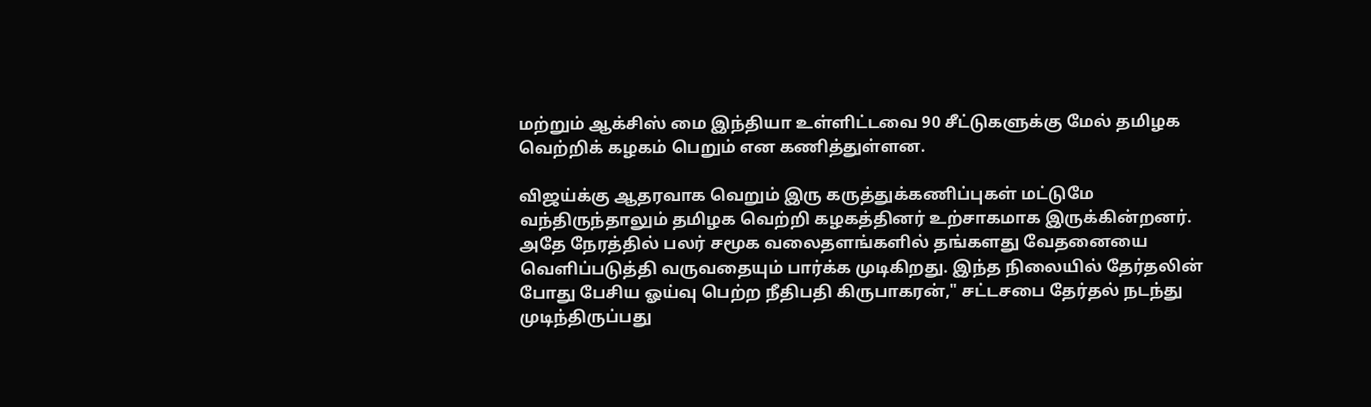மற்றும் ஆக்சிஸ் மை இந்தியா உள்ளிட்டவை 90 சீட்டுகளுக்கு மேல் தமிழக வெற்றிக் கழகம் பெறும் என கணித்துள்ளன.

விஜய்க்கு ஆதரவாக வெறும் இரு கருத்துக்கணிப்புகள் மட்டுமே வந்திருந்தாலும் தமிழக வெற்றி கழகத்தினர் உற்சாகமாக இருக்கின்றனர். அதே நேரத்தில் பலர் சமூக வலைதளங்களில் தங்களது வேதனையை வெளிப்படுத்தி வருவதையும் பார்க்க முடிகிறது. இந்த நிலையில் தேர்தலின் போது பேசிய ஓய்வு பெற்ற நீதிபதி கிருபாகரன்," சட்டசபை தேர்தல் நடந்து முடிந்திருப்பது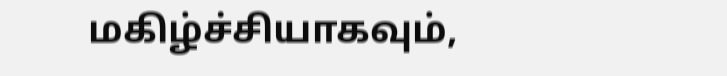மகிழ்ச்சியாகவும்,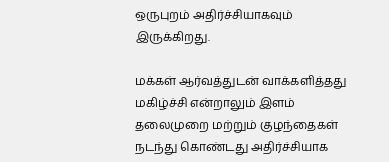ஒருபுறம் அதிர்ச்சியாகவும் இருக்கிறது.

மக்கள் ஆர்வத்துடன் வாக்களித்தது மகிழ்ச்சி என்றாலும் இளம் தலைமுறை மற்றும் குழந்தைகள் நடந்து கொண்டது அதிர்ச்சியாக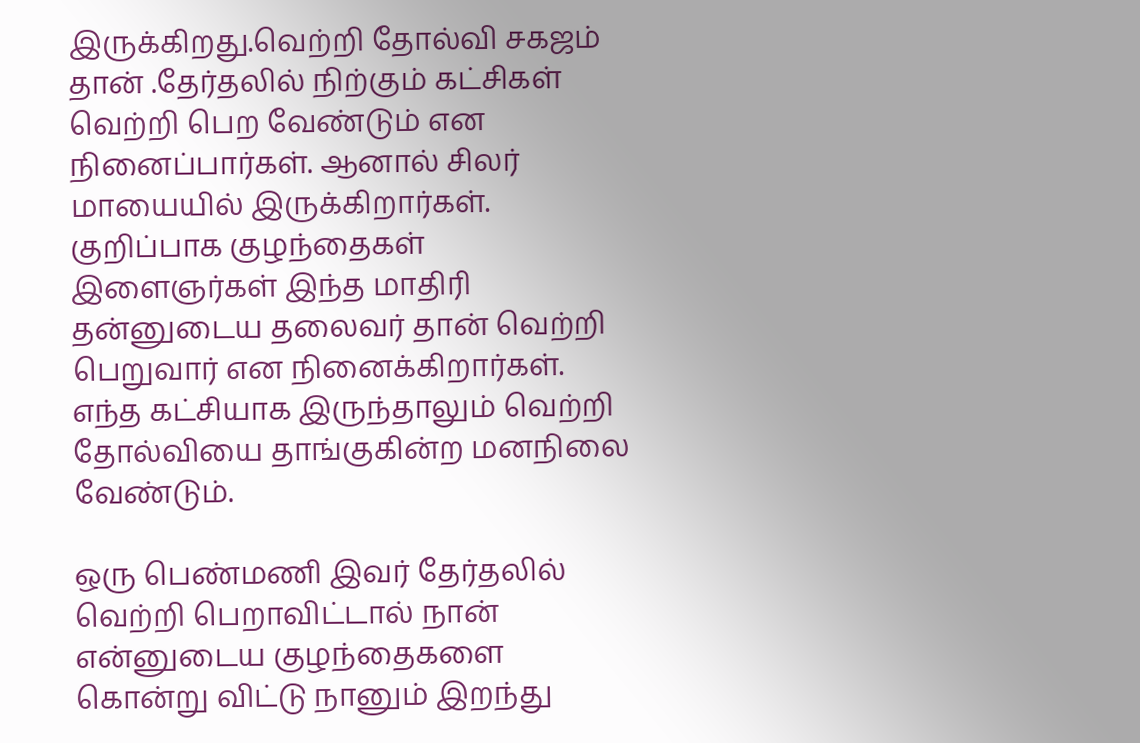இருக்கிறது.வெற்றி தோல்வி சகஜம் தான் .தேர்தலில் நிற்கும் கட்சிகள் வெற்றி பெற வேண்டும் என நினைப்பார்கள். ஆனால் சிலர் மாயையில் இருக்கிறார்கள். குறிப்பாக குழந்தைகள் இளைஞர்கள் இந்த மாதிரி தன்னுடைய தலைவர் தான் வெற்றி பெறுவார் என நினைக்கிறார்கள். எந்த கட்சியாக இருந்தாலும் வெற்றி தோல்வியை தாங்குகின்ற மனநிலை வேண்டும்.

ஒரு பெண்மணி இவர் தேர்தலில் வெற்றி பெறாவிட்டால் நான் என்னுடைய குழந்தைகளை கொன்று விட்டு நானும் இறந்து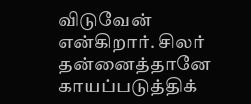விடுவேன் என்கிறார். சிலர் தன்னைத்தானே காயப்படுத்திக்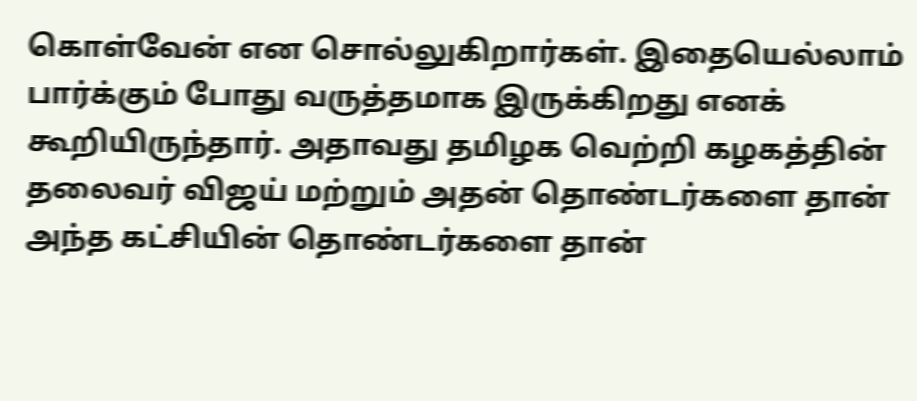கொள்வேன் என சொல்லுகிறார்கள். இதையெல்லாம் பார்க்கும் போது வருத்தமாக இருக்கிறது எனக் கூறியிருந்தார். அதாவது தமிழக வெற்றி கழகத்தின் தலைவர் விஜய் மற்றும் அதன் தொண்டர்களை தான் அந்த கட்சியின் தொண்டர்களை தான்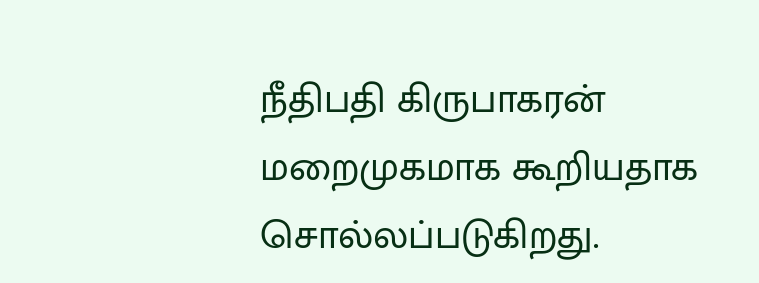நீதிபதி கிருபாகரன் மறைமுகமாக கூறியதாக சொல்லப்படுகிறது.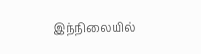இந்நிலையில்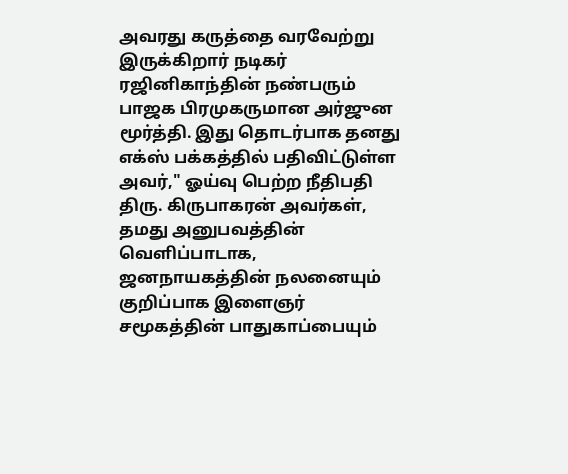அவரது கருத்தை வரவேற்று இருக்கிறார் நடிகர் ரஜினிகாந்தின் நண்பரும் பாஜக பிரமுகருமான அர்ஜுன மூர்த்தி. இது தொடர்பாக தனது எக்ஸ் பக்கத்தில் பதிவிட்டுள்ள அவர்," ஓய்வு பெற்ற நீதிபதி திரு. கிருபாகரன் அவர்கள், தமது அனுபவத்தின் வெளிப்பாடாக, ஜனநாயகத்தின் நலனையும் குறிப்பாக இளைஞர் சமூகத்தின் பாதுகாப்பையும்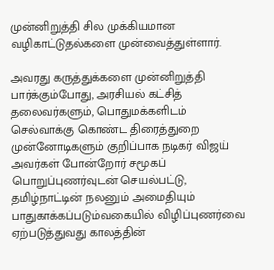முன்னிறுத்தி சில முக்கியமான வழிகாட்டுதல்களை முன்வைத்துள்ளார்.

அவரது கருத்துக்களை முன்னிறுத்தி பார்க்கும்போது, அரசியல் கட்சித் தலைவர்களும், பொதுமக்களிடம் செல்வாக்கு கொண்ட திரைத்துறை முன்னோடிகளும் குறிப்பாக நடிகர் விஜய் அவர்கள் போன்றோர் சமூகப் பொறுப்புணர்வுடன் செயல்பட்டு, தமிழ்நாட்டின் நலனும் அமைதியும் பாதுகாக்கப்படும்வகையில் விழிப்புணர்வை ஏற்படுத்துவது காலத்தின்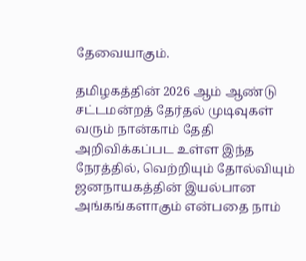தேவையாகும்.

தமிழகத்தின் 2026 ஆம் ஆண்டு சட்டமன்றத் தேர்தல் முடிவுகள் வரும் நான்காம் தேதி அறிவிக்கப்பட உள்ள இந்த நேரத்தில், வெற்றியும் தோல்வியும் ஜனநாயகத்தின் இயல்பான அங்கங்களாகும் என்பதை நாம்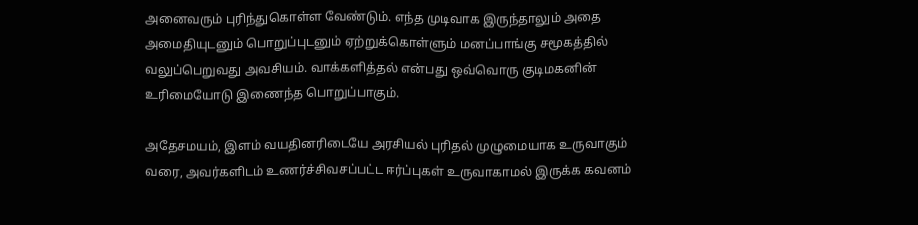அனைவரும் புரிந்துகொள்ள வேண்டும். எந்த முடிவாக இருந்தாலும் அதை அமைதியுடனும் பொறுப்புடனும் ஏற்றுக்கொள்ளும் மனப்பாங்கு சமூகத்தில் வலுப்பெறுவது அவசியம். வாக்களித்தல் என்பது ஒவ்வொரு குடிமகனின் உரிமையோடு இணைந்த பொறுப்பாகும்.

அதேசமயம், இளம் வயதினரிடையே அரசியல் புரிதல் முழுமையாக உருவாகும் வரை, அவர்களிடம் உணர்ச்சிவசப்பட்ட ஈர்ப்புகள் உருவாகாமல் இருக்க கவனம்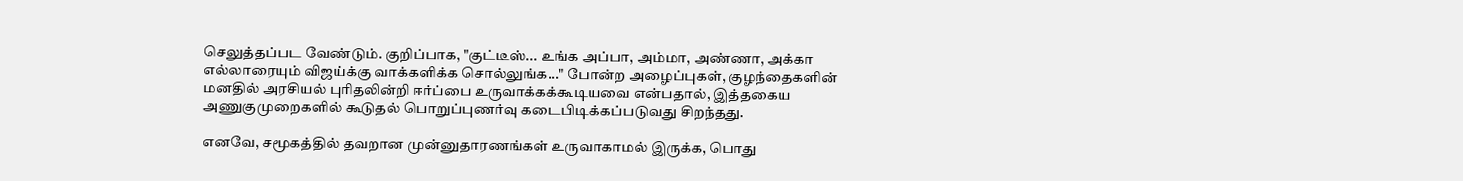செலுத்தப்பட வேண்டும். குறிப்பாக, "குட்டீஸ்... உங்க அப்பா, அம்மா, அண்ணா, அக்கா எல்லாரையும் விஜய்க்கு வாக்களிக்க சொல்லுங்க..." போன்ற அழைப்புகள், குழந்தைகளின் மனதில் அரசியல் புரிதலின்றி ஈர்ப்பை உருவாக்கக்கூடியவை என்பதால், இத்தகைய அணுகுமுறைகளில் கூடுதல் பொறுப்புணர்வு கடைபிடிக்கப்படுவது சிறந்தது.

எனவே, சமூகத்தில் தவறான முன்னுதாரணங்கள் உருவாகாமல் இருக்க, பொது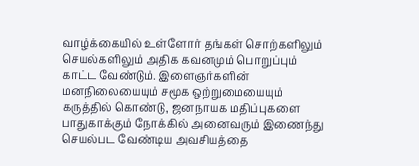வாழ்க்கையில் உள்ளோர் தங்கள் சொற்களிலும் செயல்களிலும் அதிக கவனமும் பொறுப்பும் காட்ட வேண்டும். இளைஞர்களின் மனநிலையையும் சமூக ஒற்றுமையையும் கருத்தில் கொண்டு, ஜனநாயக மதிப்புகளை பாதுகாக்கும் நோக்கில் அனைவரும் இணைந்து செயல்பட வேண்டிய அவசியத்தை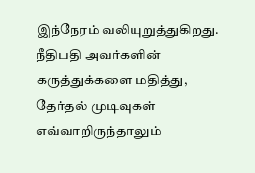இந்நேரம் வலியுறுத்துகிறது. நீதிபதி அவர்களின் கருத்துக்களை மதித்து, தேர்தல் முடிவுகள் எவ்வாறிருந்தாலும்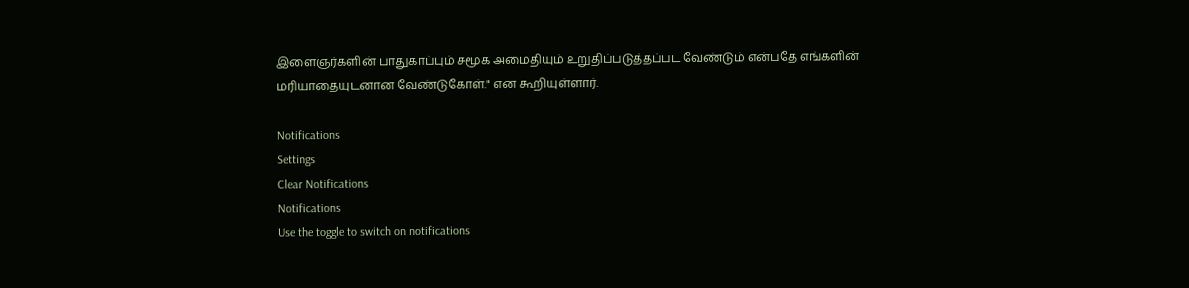இளைஞர்களின் பாதுகாப்பும் சமூக அமைதியும் உறுதிப்படுத்தப்பட வேண்டும் என்பதே எங்களின் மரியாதையுடனான வேண்டுகோள்." என கூறியுள்ளார்.

Notifications
Settings
Clear Notifications
Notifications
Use the toggle to switch on notifications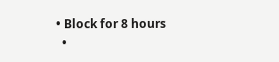• Block for 8 hours
  •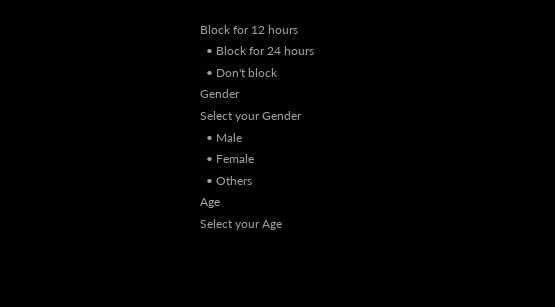Block for 12 hours
  • Block for 24 hours
  • Don't block
Gender
Select your Gender
  • Male
  • Female
  • Others
Age
Select your Age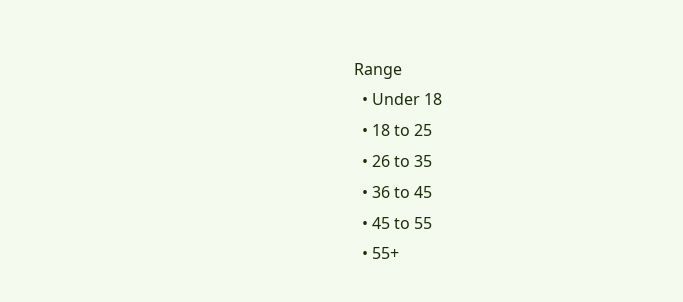Range
  • Under 18
  • 18 to 25
  • 26 to 35
  • 36 to 45
  • 45 to 55
  • 55+